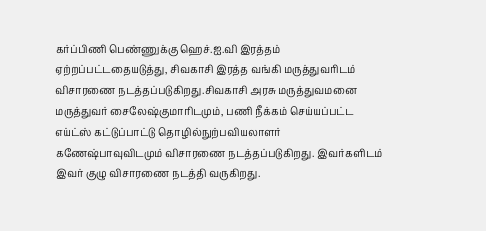கர்ப்பிணி பெண்ணுக்கு ஹெச்.ஐ.வி இரத்தம் ஏற்றப்பட்டதையடுத்து, சிவகாசி இரத்த வங்கி மருத்துவரிடம் விசாரணை நடத்தப்படுகிறது.சிவகாசி அரசு மருத்துவமனை மருத்துவர் சைலேஷ்குமாரிடமும், பணி நீக்கம் செய்யப்பட்ட எய்ட்ஸ் கட்டுப்பாட்டு தொழில்நுற்பவியலாளர் கணேஷ்பாவுவிடமும் விசாரணை நடத்தப்படுகிறது. இவர்களிடம் இவர் குழு விசாரணை நடத்தி வருகிறது.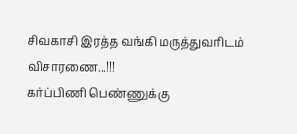சிவகாசி இரத்த வங்கி மருத்துவரிடம் விசாரணை...!!!
கர்ப்பிணி பெண்ணுக்கு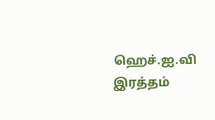ஹெச்.ஐ.வி இரத்தம்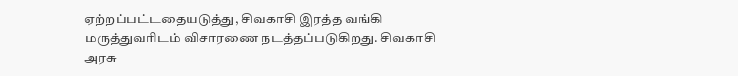ஏற்றப்பட்டதையடுத்து, சிவகாசி இரத்த வங்கி மருத்துவரிடம் விசாரணை நடத்தப்படுகிறது. சிவகாசி அரசு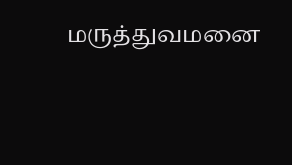மருத்துவமனை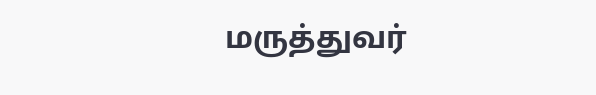மருத்துவர்